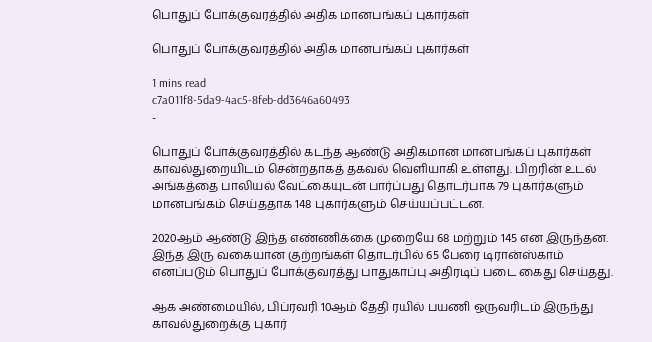பொதுப் போக்குவரத்தில் அதிக மானபங்கப் புகார்கள்

பொதுப் போக்குவரத்தில் அதிக மானபங்கப் புகார்கள்

1 mins read
c7a011f8-5da9-4ac5-8feb-dd3646a60493
-

பொதுப் போக்குவரத்தில் கடந்த ஆண்டு அதிகமான மானபங்கப் புகார்கள் காவல்துறையிடம் சென்றதாகத் தகவல் வெளியாகி உள்ளது. பிறரின் உடல் அங்கத்தை பாலியல் வேட்கையுடன் பார்ப்பது தொடர்பாக 79 புகார்களும் மானபங்கம் செய்ததாக 148 புகார்களும் செய்யப்பட்டன.

2020ஆம் ஆண்டு இந்த எண்ணிக்கை முறையே 68 மற்றும் 145 என இருந்தன. இந்த இரு வகையான குற்றங்கள் தொடர்பில் 65 பேரை டிரான்ஸ்காம் எனப்படும் பொதுப் போக்குவரத்து பாதுகாப்பு அதிரடிப் படை கைது செய்தது.

ஆக அண்மையில், பிப்ரவரி 10ஆம் தேதி ரயில் பயணி ஒருவரிடம் இருந்து காவல்துறைக்கு புகார்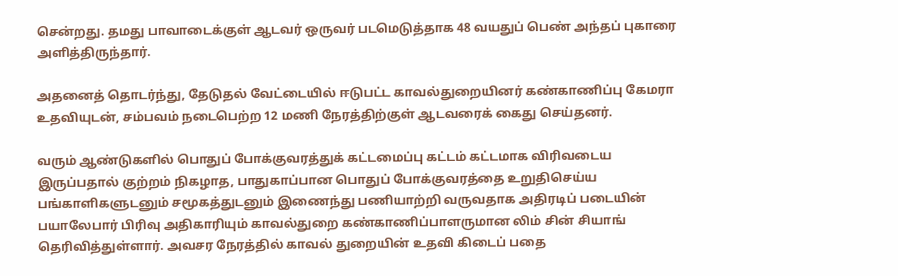சென்றது. தமது பாவாடைக்குள் ஆடவர் ஒருவர் படமெடுத்தாக 48 வயதுப் பெண் அந்தப் புகாரை அளித்திருந்தார்.

அதனைத் தொடர்ந்து, தேடுதல் வேட்டையில் ஈடுபட்ட காவல்துறையினர் கண்காணிப்பு கேமரா உதவியுடன், சம்பவம் நடைபெற்ற 12 மணி நேரத்திற்குள் ஆடவரைக் கைது செய்தனர்.

வரும் ஆண்டுகளில் பொதுப் போக்குவரத்துக் கட்டமைப்பு கட்டம் கட்டமாக விரிவடைய இருப்பதால் குற்றம் நிகழாத, பாதுகாப்பான பொதுப் போக்குவரத்தை உறுதிசெய்ய பங்காளிகளுடனும் சமூகத்துடனும் இணைந்து பணியாற்றி வருவதாக அதிரடிப் படையின் பயாலேபார் பிரிவு அதிகாரியும் காவல்துறை கண்காணிப்பாளருமான லிம் சின் சியாங் தெரிவித்துள்ளார். அவசர நேரத்தில் காவல் துறையின் உதவி கிடைப் பதை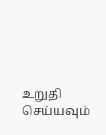உறுதி செய்யவும்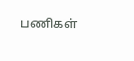பணிகள்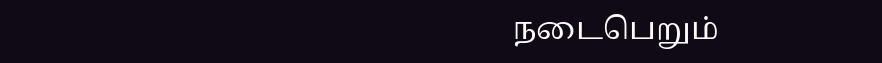நடைபெறும்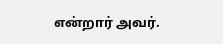என்றார் அவர்.